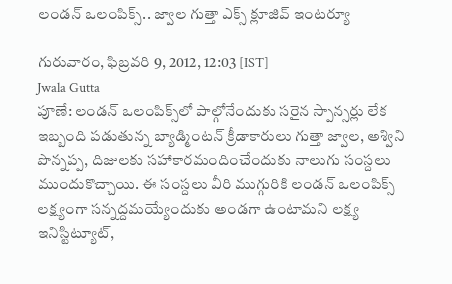లండన్ ఒలంపిక్స్.. జ్వాల గుత్తా ఎక్స్ క్లూజివ్ ఇంటర్యూ

గురువారం, ఫిబ్రవరి 9, 2012, 12:03 [IST]
Jwala Gutta
పూణే: లండన్ ఒలంపిక్స్‌లో పాల్గోనేందుకు సరైన స్పాన్సర్లు లేక ఇబ్బంది పడుతున్న బ్యాడ్మింటన్ క్రీడాకారులు గుత్తా జ్వాల, అశ్విని పొన్నప్ప, దిజులకు సహాకారమందించేందుకు నాలుగు సంస్దలు ముందుకొచ్చాయి. ఈ సంస్దలు వీరి ముగ్గురికి లండన్ ఒలంపిక్స్ లక్ష్యంగా సన్నద్దమయ్యేందుకు అండగా ఉంటామని లక్ష్య ఇనిస్టిట్యూట్,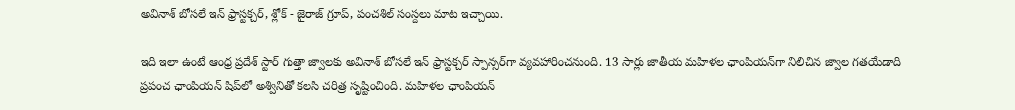అవినాశ్ బోసలే ఇన్ ఫ్రాస్టక్చర్, శ్లోక్ - జైరాజ్ గ్రూప్, పంచశిల్ సంస్దలు మాట ఇచ్చాయి.

ఇది ఇలా ఉంటే ఆంధ్ర ప్రదేశ్ స్టార్ గుత్తా జ్వాలకు అవినాశ్ బోసలే ఇన్ ఫ్రాస్టక్చర్ స్పాన్సర్‌గా వ్యవహారించనుంది. 13 సార్లు జాతీయ మహిళల ఛాంపియన్‌గా నిలిచిన జ్వాల గతయేడాది ప్రపంచ ఛాంపియన్ షిప్‌లో అశ్వినితో కలసి చరిత్ర సృష్టించింది. మహిళల ఛాంపియన్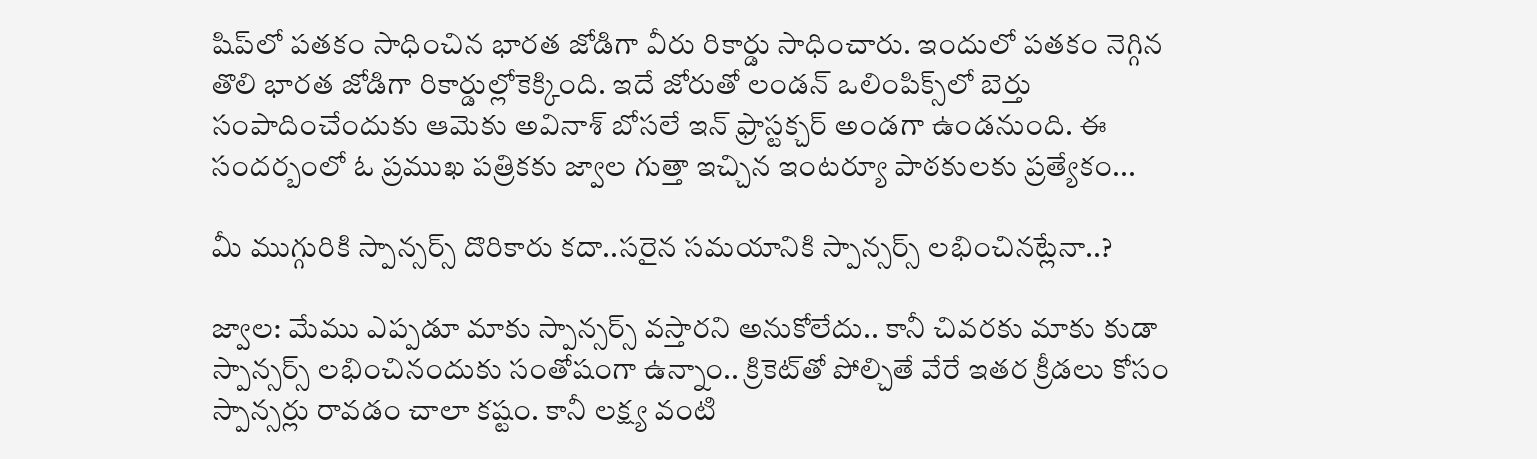షిప్‌లో పతకం సాధించిన భారత జోడిగా వీరు రికార్డు సాధించారు. ఇందులో పతకం నెగ్గిన తొలి భారత జోడిగా రికార్డుల్లోకెక్కింది. ఇదే జోరుతో లండన్ ఒలింపిక్స్‌లో బెర్తు సంపాదించేందుకు ఆమెకు అవినాశ్ బోసలే ఇన్ ఫ్రాస్టక్చర్ అండగా ఉండనుంది. ఈ సందర్బంలో ఓ ప్రముఖ పత్రికకు జ్వాల గుత్తా ఇచ్చిన ఇంటర్యూ పాఠకులకు ప్రత్యేకం...

మీ ముగ్గురికి స్పాన్సర్స్ దొరికారు కదా..సరైన సమయానికి స్పాన్సర్స్ లభించినట్లేనా..?

జ్వాల: మేము ఎప్పడూ మాకు స్పాన్సర్స్ వస్తారని అనుకోలేదు.. కానీ చివరకు మాకు కుడా స్పాన్సర్స్ లభించినందుకు సంతోషంగా ఉన్నాం.. క్రికెట్‌తో పోల్చితే వేరే ఇతర క్రీడలు కోసం స్పాన్సర్లు రావడం చాలా కష్టం. కానీ లక్ష్య వంటి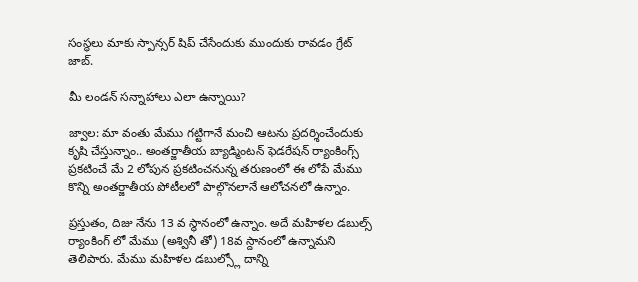సంస్థలు మాకు స్పాన్సర్ షిప్ చేసేందుకు ముందుకు రావడం గ్రేట్ జాబ్.

మీ లండన్ సన్నాహాలు ఎలా ఉన్నాయి?

జ్వాల: మా వంతు మేము గట్టిగానే మంచి ఆటను ప్రదర్శించేందుకు కృషి చేస్తున్నాం.. అంతర్జాతీయ బ్యాడ్మింటన్ ఫెడరేషన్ ర్యాంకింగ్స్ ప్రకటించే మే 2 లోపున ప్రకటించనున్న తరుణంలో ఈ లోపే మేము కొన్ని అంతర్జాతీయ పోటీలలో పాల్గొనలానే ఆలోచనలో ఉన్నాం.

ప్రస్తుతం, దిజు నేను 13 వ స్థానంలో ఉన్నాం. అదే మహిళల డబుల్స్ ర్యాంకింగ్ లో మేము (అశ్వినీ తో) 18వ స్దానంలో ఉన్నామని తెలిపారు. మేము మహిళల డబుల్స్లో దాన్ని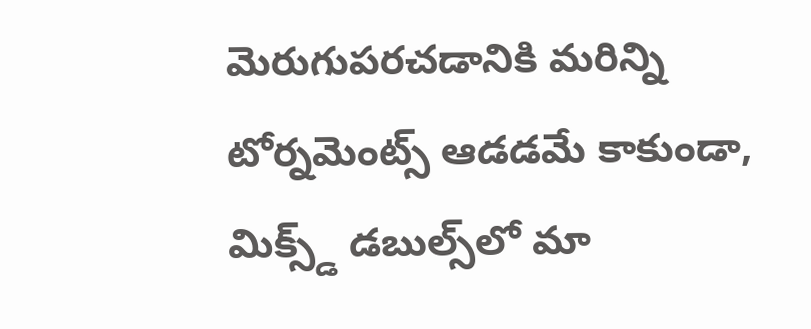మెరుగుపరచడానికి మరిన్ని టోర్నమెంట్స్ ఆడడమే కాకుండా, మిక్స్డ్ డబుల్స్‌లో మా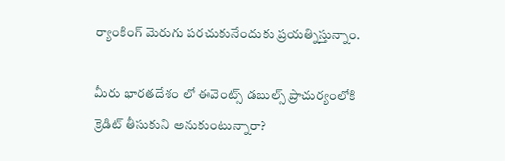ర్యాంకింగ్ మెరుగు పరచుకునేందుకు ప్రయత్నిస్తున్నాం.

మీరు భారతదేశం లో ఈవెంట్స్ డబుల్స్ ప్రాచుర్యంలోకి క్రెడిట్ తీసుకుని అనుకుంటున్నారా?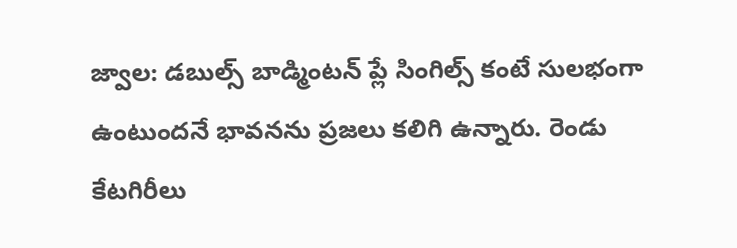జ్వాల: డబుల్స్ బాడ్మింటన్ ప్లే సింగిల్స్ కంటే సులభంగా ఉంటుందనే భావనను ప్రజలు కలిగి ఉన్నారు. రెండు కేటగిరీలు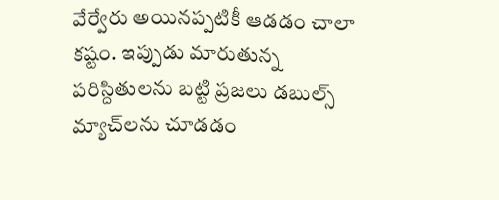వేర్వేరు అయినప్పటికీ ఆడడం చాలా కష్టం. ఇప్పుడు మారుతున్న పరిస్దితులను బట్టి ప్రజలు డబుల్స్ మ్యాచ్‌లను చూడడం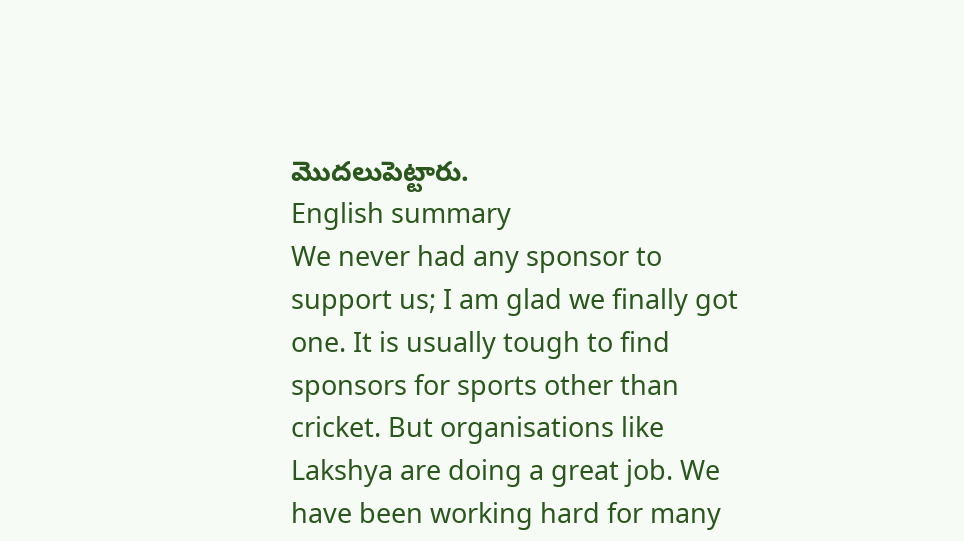మొదలుపెట్టారు.
English summary
We never had any sponsor to support us; I am glad we finally got one. It is usually tough to find sponsors for sports other than cricket. But organisations like Lakshya are doing a great job. We have been working hard for many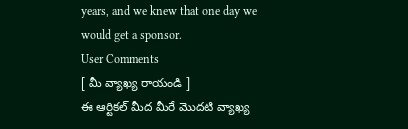years, and we knew that one day we would get a sponsor.
User Comments
[ మీ వ్యాఖ్య రాయండి ]
ఈ ఆర్టికల్ మీద మీరే మొదటి వ్యాఖ్య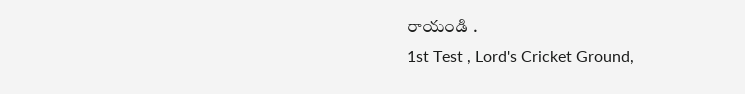రాయండి .
1st Test , Lord's Cricket Ground,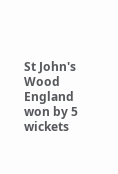St John's Wood
England won by 5 wickets